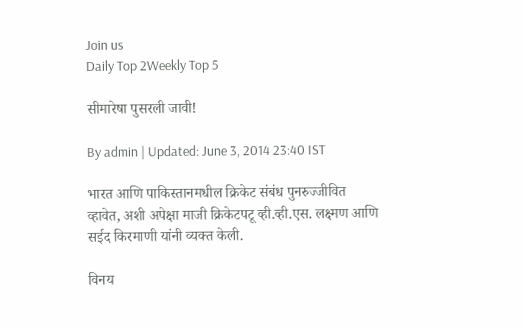Join us
Daily Top 2Weekly Top 5

सीमारेषा पुसरली जावी!

By admin | Updated: June 3, 2014 23:40 IST

भारत आणि पाकिस्तानमधील क्रिकेट संबंध पुनरुज्जीवित व्हावेत, अशी अपेक्षा माजी क्रिकेटपटू व्ही.व्ही.एस. लक्ष्मण आणि सईद किरमाणी यांनी व्यक्त केली.

विनय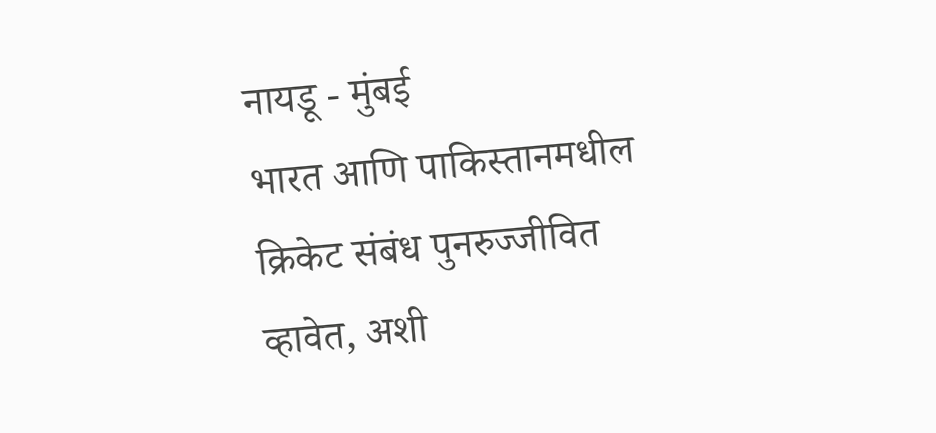नायडू - मुंबई
भारत आणि पाकिस्तानमधील क्रिकेट संबंध पुनरुज्जीवित व्हावेत, अशी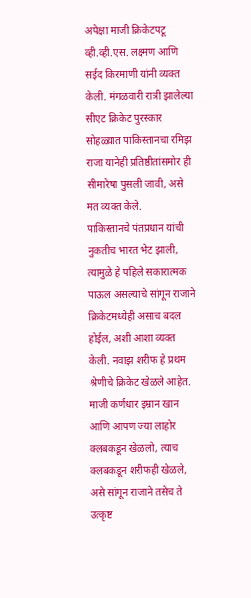अपेक्षा माजी क्रिकेटपटू व्ही.व्ही.एस. लक्ष्मण आणि सईद किरमाणी यांनी व्यक्त केली. मंगळवारी रात्री झालेल्या सीएट क्रिकेट पुरस्कार सोहळ्य़ात पाकिस्तानचा रमिझ राजा यानेही प्रतिष्ठीतांसमोर ही सीमारेषा पुसली जावी, असे मत व्यक्त केले.
पाकिस्तानचे पंतप्रधान यांची नुकतीच भारत भेट झाली, त्यामुळे हे पहिले सकारात्मक पाऊल असल्याचे सांगून राजाने क्रिकेटमध्येही असाच बदल होईल, अशी आशा व्यक्त केली. नवाझ शरीफ हे प्रथम श्रेणीचे क्रिकेट खेळले आहेत. माजी कर्णधार इम्रान खान आणि आपण ज्या लाहोर क्लबकडून खेळलो, त्याच क्लबकडून शरीफही खेळले, असे सांगून राजाने तसेच ते उत्कृष्ट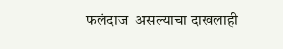फलंदाज  असल्याचा दाखलाही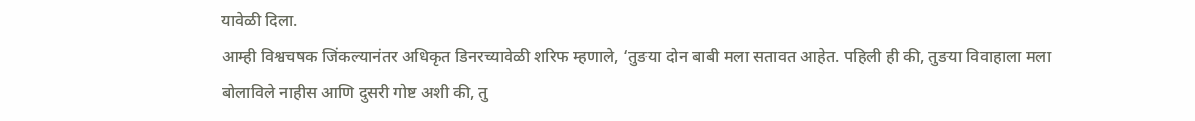यावेळी दिला.
आम्ही विश्वचषक जिंकल्यानंतर अधिकृत डिनरच्यावेळी शरिफ म्हणाले, ‘तुङया दोन बाबी मला सतावत आहेत. पहिली ही की, तुङया विवाहाला मला बोलाविले नाहीस आणि दुसरी गोष्ट अशी की, तु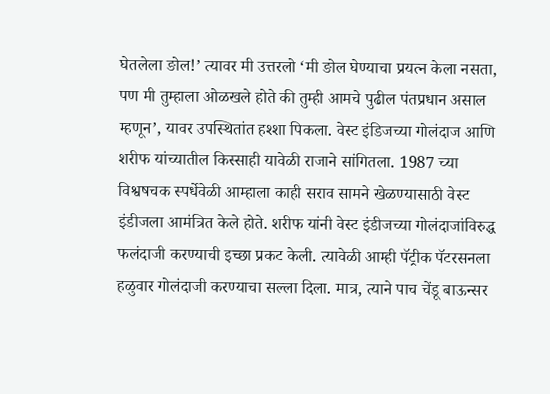घेतलेला ङोल!’ त्यावर मी उत्तरलो ‘मी ङोल घेण्याचा प्रयत्न केला नसता, पण मी तुम्हाला ओळखले होते की तुम्ही आमचे पुढील पंतप्रधान असाल म्हणून’, यावर उपस्थितांत हश्शा पिकला. वेस्ट इंडिजच्या गोलंदाज आणि शरीफ यांच्यातील किस्साही यावेळी राजाने सांगितला. 1987 च्या विश्वषचक स्पर्धेवेळी आम्हाला काही सराव सामने खेळण्यासाठी वेस्ट इंडीजला आमंत्रित केले होते. शरीफ यांनी वेस्ट इंडीजच्या गोलंदाजांविरुद्ध फलंदाजी करण्याची इच्छा प्रकट केली. त्यावेळी आम्ही पॅट्रीक पॅटरसनला हळुवार गोलंदाजी करण्याचा सल्ला दिला. मात्र, त्याने पाच चेंडू बाऊन्सर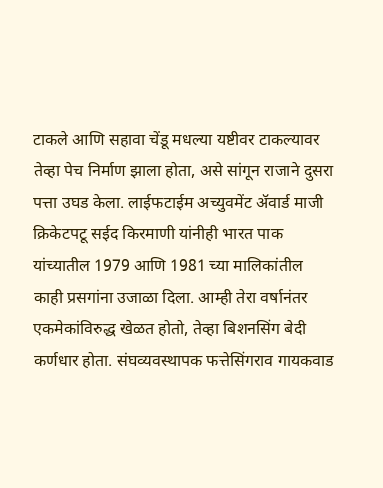टाकले आणि सहावा चेंडू मधल्या यष्टीवर टाकल्यावर तेव्हा पेच निर्माण झाला होता, असे सांगून राजाने दुसरा पत्ता उघड केला. लाईफटाईम अच्युवमेंट ॲवार्ड माजी क्रिकेटपटू सईद किरमाणी यांनीही भारत पाक यांच्यातील 1979 आणि 1981 च्या मालिकांतील काही प्रसगांना उजाळा दिला. आम्ही तेरा वर्षानंतर एकमेकांविरुद्ध खेळत होतो, तेव्हा बिशनसिंग बेदी कर्णधार होता. संघव्यवस्थापक फत्तेसिंगराव गायकवाड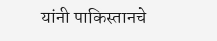यांनी पाकिस्तानचे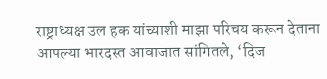राष्ट्राध्यक्ष उल हक यांच्याशी माझा परिचय करून देताना आपल्या भारदस्त आवाजात सांगितले, ‘दिज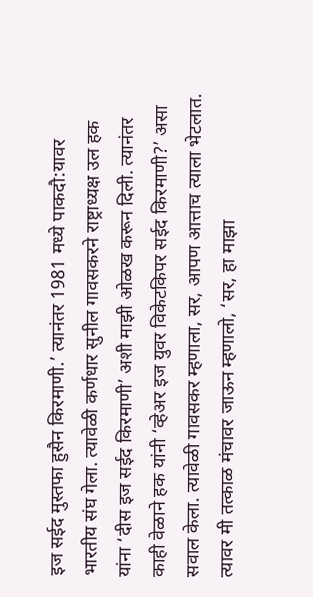इज सईद मुस्तफा हुसैन किरमाणी.’ त्यानंतर 1981 मध्ये पाकदौ:यावर भारतीय संघ गेला. त्यावेळी कर्णधार सुनील गावसकरने राष्ट्राध्यक्ष उल हक यांना ‘दीस इज सईद किरमाणी’ अशी माझी ओळख करून दिली. त्यानंतर काही वेळाने हक यांनी ‘व्हेअर इज युवर विकेटकिपर सईद किरमाणी?’ असा सवाल केला. त्यावेळी गावसकर म्हणाला, सर, आपण आत्ताच त्याला भेटलात. त्यावर मी तत्काळ मंचावर जाऊन म्हणालो, ‘सर, हा माझा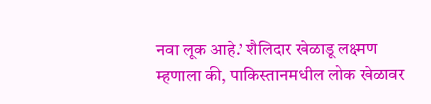नवा लूक आहे.’ शैलिदार खेळाडू लक्ष्मण म्हणाला की, पाकिस्तानमधील लोक खेळावर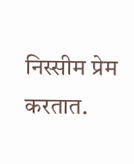निस्सीम प्रेम करतात.